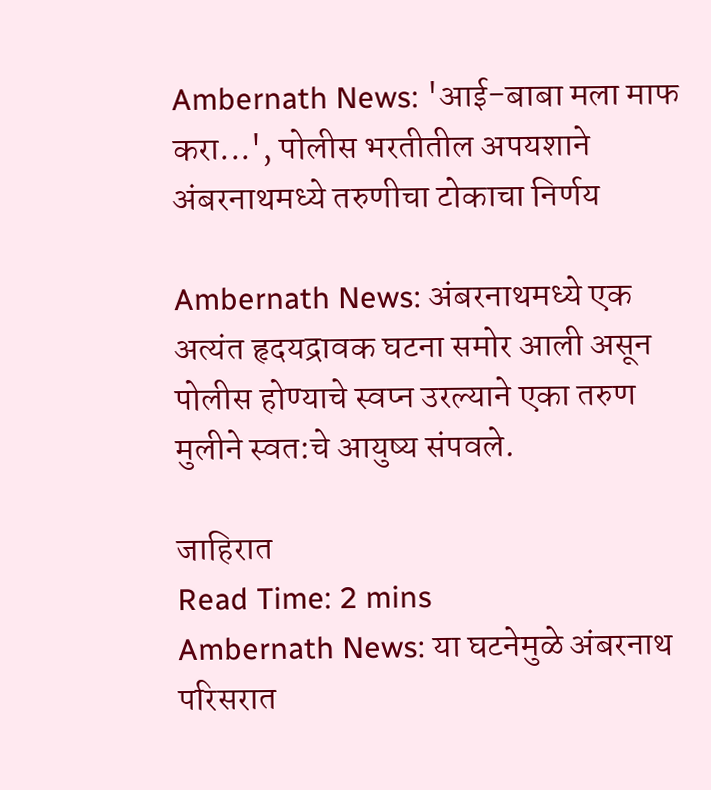Ambernath News: 'आई-बाबा मला माफ करा...', पोलीस भरतीतील अपयशाने अंबरनाथमध्ये तरुणीचा टोकाचा निर्णय

Ambernath News: अंबरनाथमध्ये एक अत्यंत हृदयद्रावक घटना समोर आली असून पोलीस होण्याचे स्वप्न उरल्याने एका तरुण मुलीने स्वत:चे आयुष्य संपवले.

जाहिरात
Read Time: 2 mins
Ambernath News: या घटनेमुळे अंबरनाथ परिसरात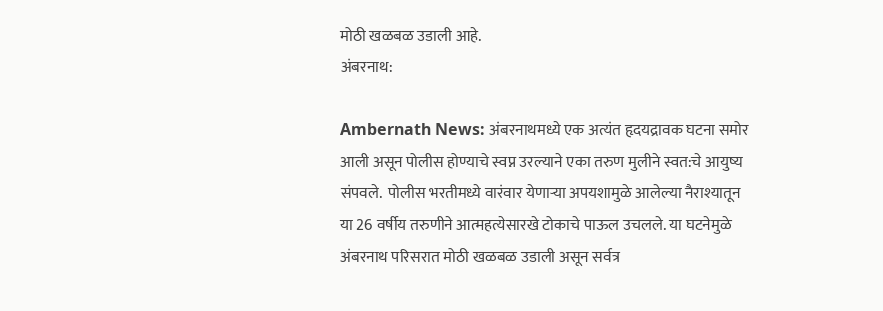मोठी खळबळ उडाली आहे.
अंबरनाथ:

Ambernath News: अंबरनाथमध्ये एक अत्यंत हृदयद्रावक घटना समोर आली असून पोलीस होण्याचे स्वप्न उरल्याने एका तरुण मुलीने स्वत:चे आयुष्य संपवले.  पोलीस भरतीमध्ये वारंवार येणाऱ्या अपयशामुळे आलेल्या नैराश्यातून या 26 वर्षीय तरुणीने आत्महत्येसारखे टोकाचे पाऊल उचलले. या घटनेमुळे अंबरनाथ परिसरात मोठी खळबळ उडाली असून सर्वत्र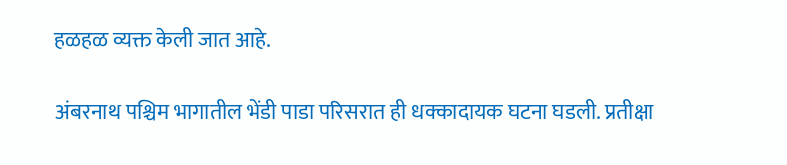हळहळ व्यक्त केली जात आहे.

अंबरनाथ पश्चिम भागातील भेंडी पाडा परिसरात ही धक्कादायक घटना घडली. प्रतीक्षा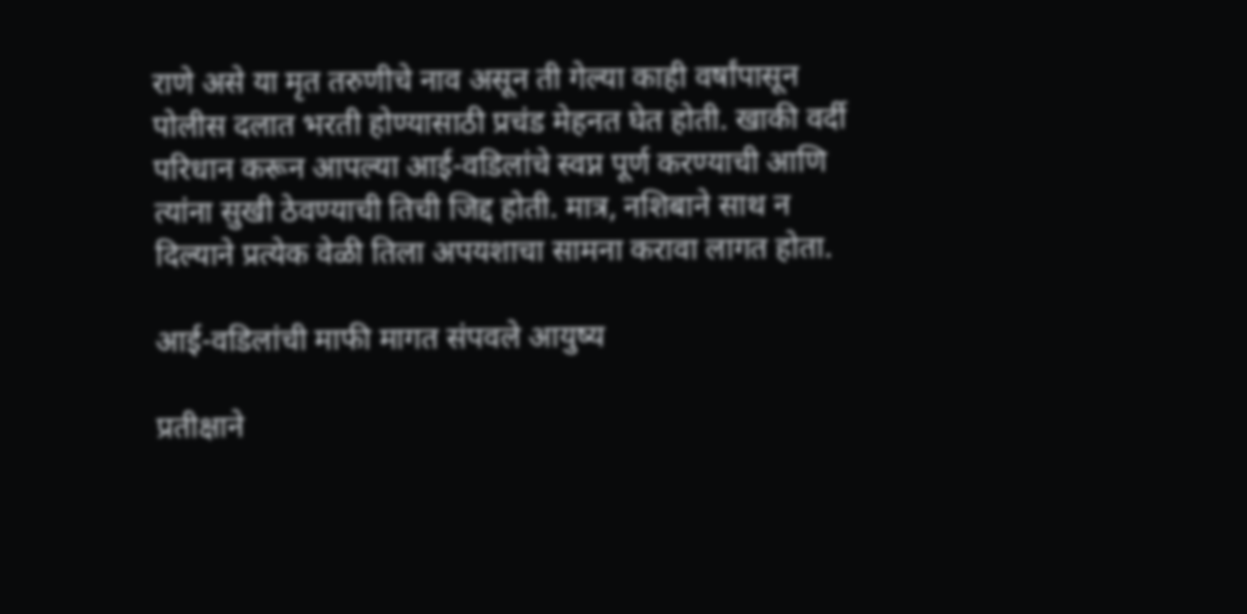राणे असे या मृत तरुणीचे नाव असून ती गेल्या काही वर्षांपासून पोलीस दलात भरती होण्यासाठी प्रचंड मेहनत घेत होती. खाकी वर्दी परिधान करून आपल्या आई-वडिलांचे स्वप्न पूर्ण करण्याची आणि त्यांना सुखी ठेवण्याची तिची जिद्द होती. मात्र, नशिबाने साथ न दिल्याने प्रत्येक वेळी तिला अपयशाचा सामना करावा लागत होता.

आई-वडिलांची माफी मागत संपवले आयुष्य

प्रतीक्षाने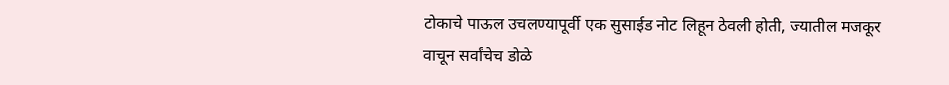टोकाचे पाऊल उचलण्यापूर्वी एक सुसाईड नोट लिहून ठेवली होती, ज्यातील मजकूर वाचून सर्वांचेच डोळे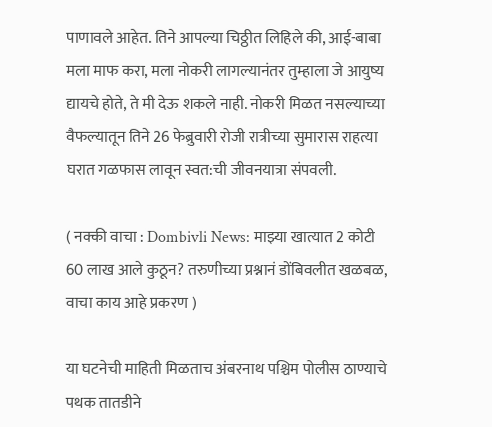पाणावले आहेत. तिने आपल्या चिठ्ठीत लिहिले की, आई-बाबा मला माफ करा, मला नोकरी लागल्यानंतर तुम्हाला जे आयुष्य द्यायचे होते, ते मी देऊ शकले नाही. नोकरी मिळत नसल्याच्या वैफल्यातून तिने 26 फेब्रुवारी रोजी रात्रीच्या सुमारास राहत्या घरात गळफास लावून स्वत:ची जीवनयात्रा संपवली.

( नक्की वाचा : Dombivli News: माझ्या खात्यात 2 कोटी 60 लाख आले कुठून? तरुणीच्या प्रश्नानं डोंबिवलीत खळबळ, वाचा काय आहे प्रकरण )

या घटनेची माहिती मिळताच अंबरनाथ पश्चिम पोलीस ठाण्याचे पथक तातडीने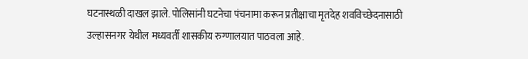घटनास्थळी दाखल झाले. पोलिसांनी घटनेचा पंचनामा करून प्रतीक्षाचा मृतदेह शवविच्छेदनासाठी उल्हासनगर येथील मध्यवर्ती शासकीय रुग्णालयात पाठवला आहे.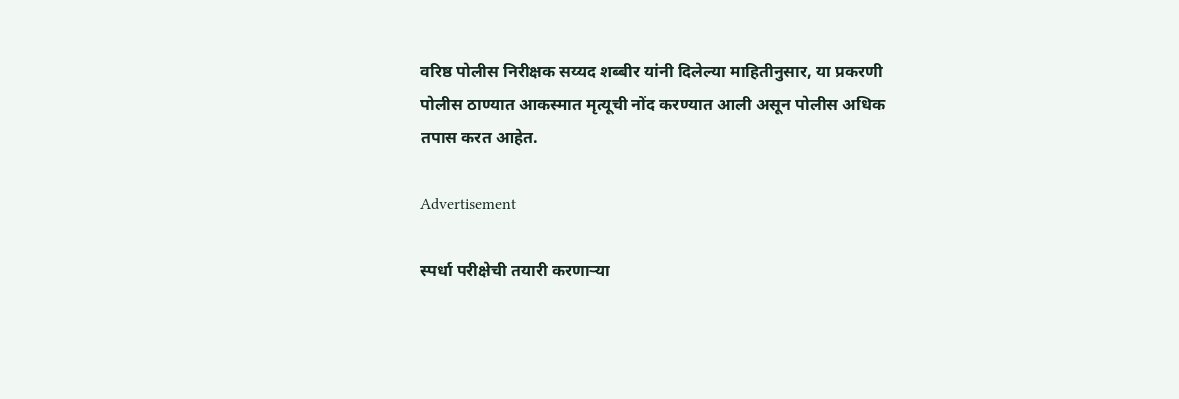वरिष्ठ पोलीस निरीक्षक सय्यद शब्बीर यांनी दिलेल्या माहितीनुसार, या प्रकरणी पोलीस ठाण्यात आकस्मात मृत्यूची नोंद करण्यात आली असून पोलीस अधिक तपास करत आहेत.

Advertisement

स्पर्धा परीक्षेची तयारी करणाऱ्या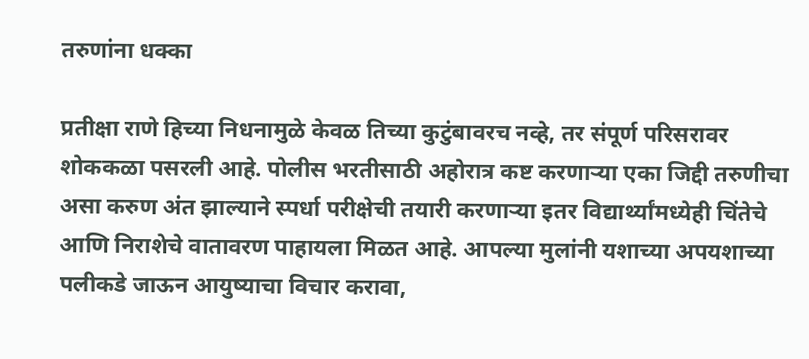तरुणांना धक्का

प्रतीक्षा राणे हिच्या निधनामुळे केवळ तिच्या कुटुंबावरच नव्हे, तर संपूर्ण परिसरावर शोककळा पसरली आहे. पोलीस भरतीसाठी अहोरात्र कष्ट करणाऱ्या एका जिद्दी तरुणीचा असा करुण अंत झाल्याने स्पर्धा परीक्षेची तयारी करणाऱ्या इतर विद्यार्थ्यांमध्येही चिंतेचे आणि निराशेचे वातावरण पाहायला मिळत आहे. आपल्या मुलांनी यशाच्या अपयशाच्या पलीकडे जाऊन आयुष्याचा विचार करावा,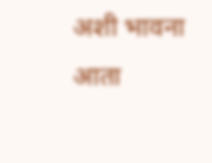अशी भावना आता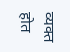व्यक्त होत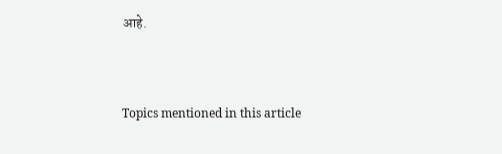आहे.




Topics mentioned in this article